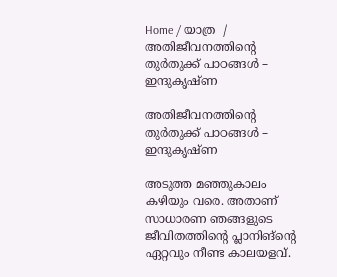Home / യാത്ര  / അതിജീവനത്തിന്റെ തുർതുക്ക് പാഠങ്ങൾ – ഇന്ദുകൃഷ്ണ

അതിജീവനത്തിന്റെ തുർതുക്ക് പാഠങ്ങൾ – ഇന്ദുകൃഷ്ണ

അടുത്ത മഞ്ഞുകാലം കഴിയും വരെ. അതാണ് സാധാരണ ഞങ്ങളുടെ ജീവിതത്തിന്റെ പ്ലാനിങ്ന്റെ ഏറ്റവും നീണ്ട കാലയളവ്.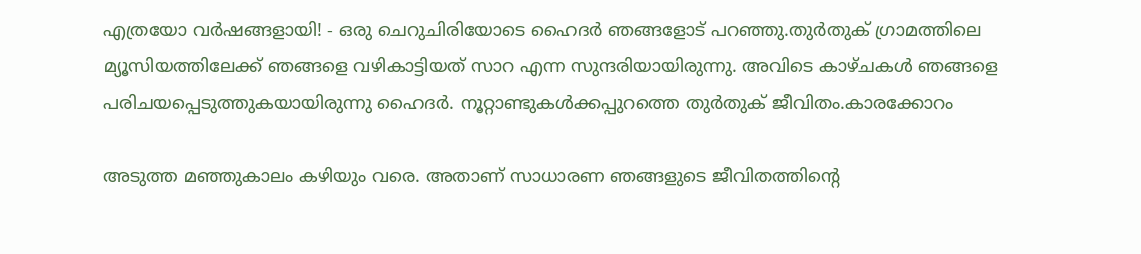എത്രയോ വർഷങ്ങളായി! - ഒരു ചെറുചിരിയോടെ ഹൈദർ ഞങ്ങളോട് പറഞ്ഞു.തുർതുക് ഗ്രാമത്തിലെ മ്യൂസിയത്തിലേക്ക് ഞങ്ങളെ വഴികാട്ടിയത് സാറ എന്ന സുന്ദരിയായിരുന്നു. അവിടെ കാഴ്ചകൾ ഞങ്ങളെ പരിചയപ്പെടുത്തുകയായിരുന്നു ഹൈദർ. നൂറ്റാണ്ടുകൾക്കപ്പുറത്തെ തുർതുക് ജീവിതം.കാരക്കോറം

അടുത്ത മഞ്ഞുകാലം കഴിയും വരെ. അതാണ് സാധാരണ ഞങ്ങളുടെ ജീവിതത്തിന്റെ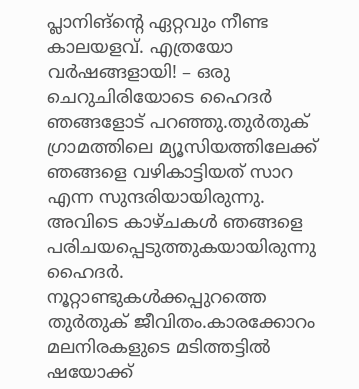പ്ലാനിങ്ന്റെ ഏറ്റവും നീണ്ട കാലയളവ്. എത്രയോ വർഷങ്ങളായി! – ഒരു ചെറുചിരിയോടെ ഹൈദർ ഞങ്ങളോട് പറഞ്ഞു.തുർതുക് ഗ്രാമത്തിലെ മ്യൂസിയത്തിലേക്ക് ഞങ്ങളെ വഴികാട്ടിയത് സാറ എന്ന സുന്ദരിയായിരുന്നു. അവിടെ കാഴ്ചകൾ ഞങ്ങളെ പരിചയപ്പെടുത്തുകയായിരുന്നു ഹൈദർ. നൂറ്റാണ്ടുകൾക്കപ്പുറത്തെ തുർതുക് ജീവിതം.കാരക്കോറം മലനിരകളുടെ മടിത്തട്ടിൽ ഷയോക്ക്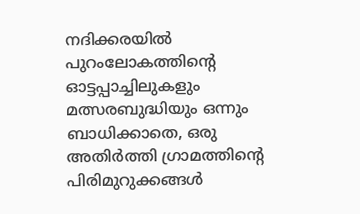നദിക്കരയിൽ പുറംലോകത്തിന്റെ ഓട്ടപ്പാച്ചിലുകളും മത്സരബുദ്ധിയും ഒന്നും ബാധിക്കാതെ, ഒരു അതിർത്തി ഗ്രാമത്തിന്റെ പിരിമുറുക്കങ്ങൾ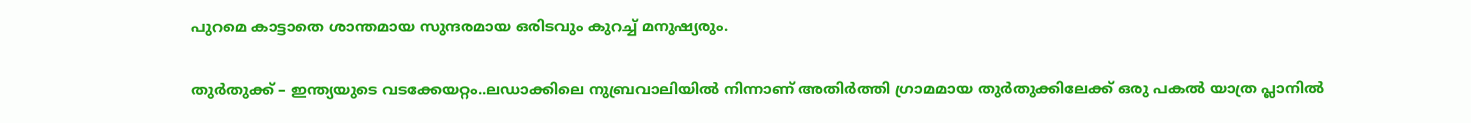പുറമെ കാട്ടാതെ ശാന്തമായ സുന്ദരമായ ഒരിടവും കുറച്ച് മനുഷ്യരും.

തുർതുക്ക് – ഇന്ത്യയുടെ വടക്കേയറ്റം..ലഡാക്കിലെ നുബ്രവാലിയിൽ നിന്നാണ് അതിർത്തി ഗ്രാമമായ തുർതുക്കിലേക്ക് ഒരു പകൽ യാത്ര പ്ലാനിൽ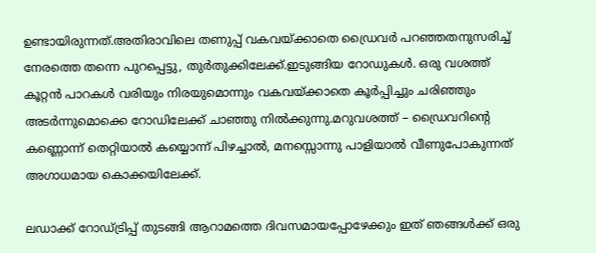ഉണ്ടായിരുന്നത്.അതിരാവിലെ തണുപ്പ് വകവയ്ക്കാതെ ഡ്രൈവർ പറഞ്ഞതനുസരിച്ച് നേരത്തെ തന്നെ പുറപ്പെട്ടു, തുർതുക്കിലേക്ക്.ഇടുങ്ങിയ റോഡുകൾ. ഒരു വശത്ത് കൂറ്റൻ പാറകൾ വരിയും നിരയുമൊന്നും വകവയ്ക്കാതെ കൂർപ്പിച്ചും ചരിഞ്ഞും അടർന്നുമൊക്കെ റോഡിലേക്ക് ചാഞ്ഞു നിൽക്കുന്നു.മറുവശത്ത് – ഡ്രൈവറിന്റെ കണ്ണൊന്ന് തെറ്റിയാൽ കയ്യൊന്ന് പിഴച്ചാൽ, മനസ്സൊന്നു പാളിയാൽ വീണുപോകുന്നത് അഗാധമായ കൊക്കയിലേക്ക്.

ലഡാക്ക് റോഡ്‌ട്രിപ്പ് തുടങ്ങി ആറാമത്തെ ദിവസമായപ്പോഴേക്കും ഇത് ഞങ്ങൾക്ക് ഒരു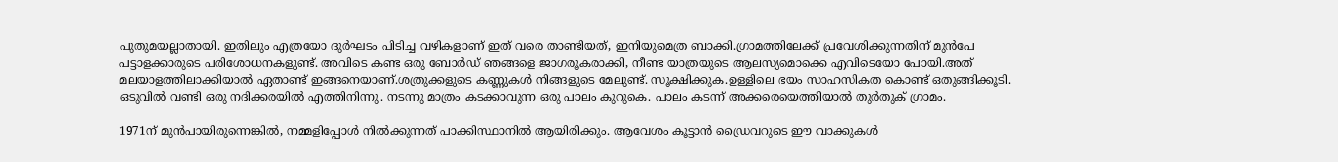പുതുമയല്ലാതായി. ഇതിലും എത്രയോ ദുർഘടം പിടിച്ച വഴികളാണ് ഇത് വരെ താണ്ടിയത്, ഇനിയുമെത്ര ബാക്കി.ഗ്രാമത്തിലേക്ക് പ്രവേശിക്കുന്നതിന് മുൻപേ പട്ടാളക്കാരുടെ പരിശോധനകളുണ്ട്. അവിടെ കണ്ട ഒരു ബോർഡ് ഞങ്ങളെ ജാഗരൂകരാക്കി, നീണ്ട യാത്രയുടെ ആലസ്യമൊക്കെ എവിടെയോ പോയി.അത് മലയാളത്തിലാക്കിയാൽ ഏതാണ്ട് ഇങ്ങനെയാണ്.ശത്രുക്കളുടെ കണ്ണുകൾ നിങ്ങളുടെ മേലുണ്ട്. സൂക്ഷിക്കുക.ഉള്ളിലെ ഭയം സാഹസികത കൊണ്ട് ഒതുങ്ങിക്കൂടി. ഒടുവിൽ വണ്ടി ഒരു നദിക്കരയിൽ എത്തിനിന്നു. നടന്നു മാത്രം കടക്കാവുന്ന ഒരു പാലം കുറുകെ. പാലം കടന്ന് അക്കരെയെത്തിയാൽ തുർതുക് ഗ്രാമം.

1971ന് മുൻപായിരുന്നെങ്കിൽ, നമ്മളിപ്പോൾ നിൽക്കുന്നത് പാക്കിസ്ഥാനിൽ ആയിരിക്കും. ആവേശം കൂട്ടാൻ ഡ്രൈവറുടെ ഈ വാക്കുകൾ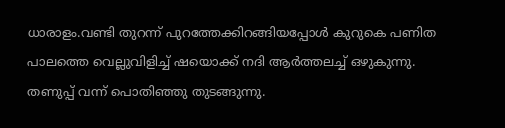ധാരാളം.വണ്ടി തുറന്ന് പുറത്തേക്കിറങ്ങിയപ്പോൾ കുറുകെ പണിത പാലത്തെ വെല്ലുവിളിച്ച് ഷയൊക്ക് നദി ആർത്തലച്ച് ഒഴുകുന്നു. തണുപ്പ് വന്ന് പൊതിഞ്ഞു തുടങ്ങുന്നു.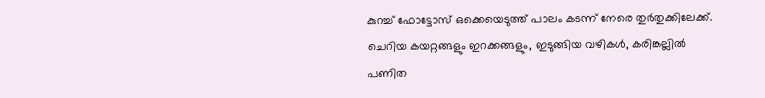കുറച്ച് ഫോട്ടോസ് ഒക്കെയെടുത്ത് പാലം കടന്ന് നേരെ തുർതുക്കിലേക്ക്. ചെറിയ കയറ്റങ്ങളും ഇറക്കങ്ങളും, ഇടുങ്ങിയ വഴികൾ, കരിങ്കല്ലിൽ പണിത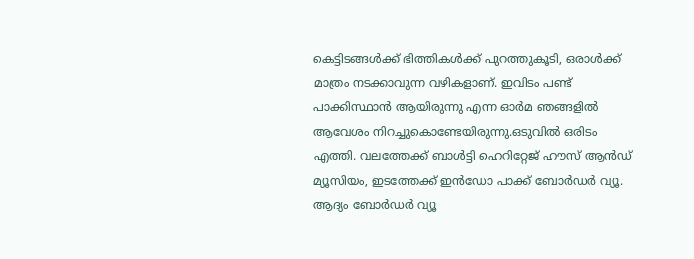കെട്ടിടങ്ങൾക്ക് ഭിത്തികൾക്ക് പുറത്തുകൂടി, ഒരാൾക്ക് മാത്രം നടക്കാവുന്ന വഴികളാണ്. ഇവിടം പണ്ട് പാക്കിസ്ഥാൻ ആയിരുന്നു എന്ന ഓർമ ഞങ്ങളിൽ ആവേശം നിറച്ചുകൊണ്ടേയിരുന്നു.ഒടുവിൽ ഒരിടം എത്തി. വലത്തേക്ക് ബാൾട്ടി ഹെറിറ്റേജ് ഹൗസ് ആൻഡ് മ്യൂസിയം, ഇടത്തേക്ക് ഇൻഡോ പാക്ക് ബോർഡർ വ്യൂ. ആദ്യം ബോർഡർ വ്യൂ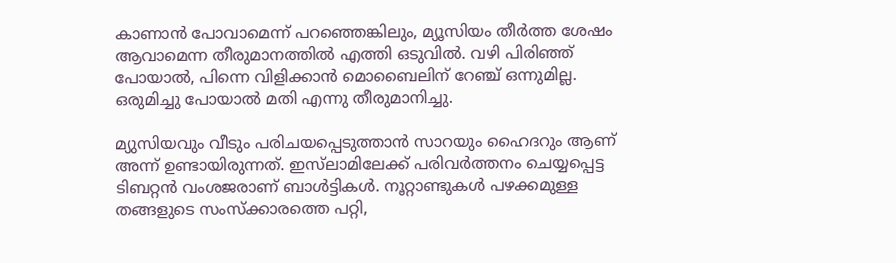കാണാൻ പോവാമെന്ന് പറഞ്ഞെങ്കിലും, മ്യൂസിയം തീർത്ത ശേഷം ആവാമെന്ന തീരുമാനത്തിൽ എത്തി ഒടുവിൽ. വഴി പിരിഞ്ഞ് പോയാൽ, പിന്നെ വിളിക്കാൻ മൊബൈലിന് റേഞ്ച് ഒന്നുമില്ല. ഒരുമിച്ചു പോയാൽ മതി എന്നു തീരുമാനിച്ചു.

മ്യുസിയവും വീടും പരിചയപ്പെടുത്താൻ സാറയും ഹൈദറും ആണ് അന്ന് ഉണ്ടായിരുന്നത്. ഇസ്‌ലാമിലേക്ക് പരിവർത്തനം ചെയ്യപ്പെട്ട ടിബറ്റൻ വംശജരാണ് ബാൾട്ടികൾ. നൂറ്റാണ്ടുകൾ പഴക്കമുള്ള തങ്ങളുടെ സംസ്ക്കാരത്തെ പറ്റി,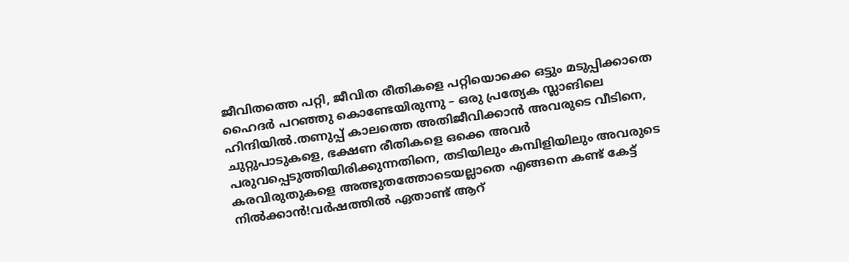ജീവിതത്തെ പറ്റി, ജീവിത രീതികളെ പറ്റിയൊക്കെ ഒട്ടും മടുപ്പിക്കാതെ ഹൈദർ പറഞ്ഞു കൊണ്ടേയിരുന്നു – ഒരു പ്രത്യേക സ്ലാങിലെ ഹിന്ദിയിൽ.തണുപ്പ് കാലത്തെ അതിജീവിക്കാൻ അവരുടെ വീടിനെ, ചുറ്റുപാടുകളെ, ഭക്ഷണ രീതികളെ ഒക്കെ അവർ പരുവപ്പെടുത്തിയിരിക്കുന്നതിനെ, തടിയിലും കമ്പിളിയിലും അവരുടെ കരവിരുതുകളെ അത്ഭുതത്തോടെയല്ലാതെ എങ്ങനെ കണ്ട് കേട്ട് നിൽക്കാൻ!വർഷത്തിൽ ഏതാണ്ട് ആറ്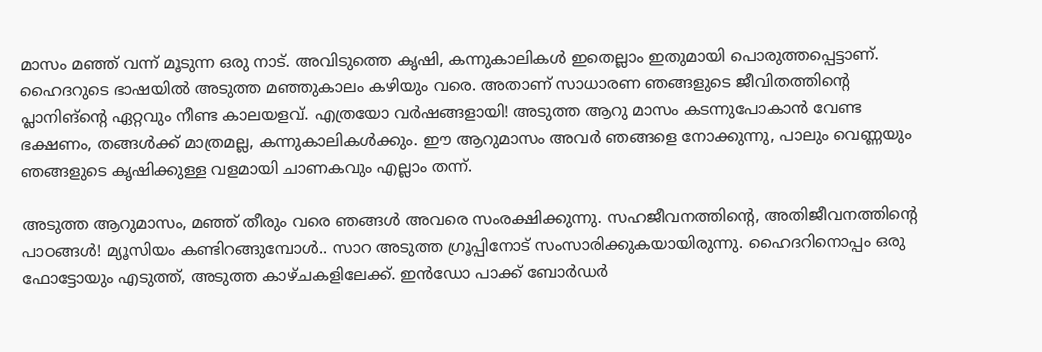മാസം മഞ്ഞ് വന്ന് മൂടുന്ന ഒരു നാട്. അവിടുത്തെ കൃഷി, കന്നുകാലികൾ ഇതെല്ലാം ഇതുമായി പൊരുത്തപ്പെട്ടാണ്. ഹൈദറുടെ ഭാഷയിൽ അടുത്ത മഞ്ഞുകാലം കഴിയും വരെ. അതാണ് സാധാരണ ഞങ്ങളുടെ ജീവിതത്തിന്റെ പ്ലാനിങ്ന്റെ ഏറ്റവും നീണ്ട കാലയളവ്. എത്രയോ വർഷങ്ങളായി! അടുത്ത ആറു മാസം കടന്നുപോകാൻ വേണ്ട ഭക്ഷണം, തങ്ങൾക്ക് മാത്രമല്ല, കന്നുകാലികൾക്കും. ഈ ആറുമാസം അവർ ഞങ്ങളെ നോക്കുന്നു, പാലും വെണ്ണയും ഞങ്ങളുടെ കൃഷിക്കുള്ള വളമായി ചാണകവും എല്ലാം തന്ന്.

അടുത്ത ആറുമാസം, മഞ്ഞ് തീരും വരെ ഞങ്ങൾ അവരെ സംരക്ഷിക്കുന്നു. സഹജീവനത്തിന്റെ, അതിജീവനത്തിന്റെ പാഠങ്ങൾ! മ്യൂസിയം കണ്ടിറങ്ങുമ്പോൾ.. സാറ അടുത്ത ഗ്രൂപ്പിനോട് സംസാരിക്കുകയായിരുന്നു. ഹൈദറിനൊപ്പം ഒരു ഫോട്ടോയും എടുത്ത്, അടുത്ത കാഴ്ചകളിലേക്ക്. ഇൻഡോ പാക്ക് ബോർഡർ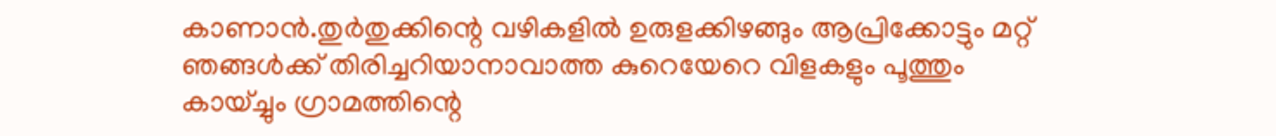കാണാൻ.തുർതുക്കിന്റെ വഴികളിൽ ഉരുളക്കിഴങ്ങും ആപ്രിക്കോട്ടും മറ്റ് ഞങ്ങൾക്ക് തിരിച്ചറിയാനാവാത്ത കുറെയേറെ വിളകളും പൂത്തും കായ്ച്ചും ഗ്രാമത്തിന്റെ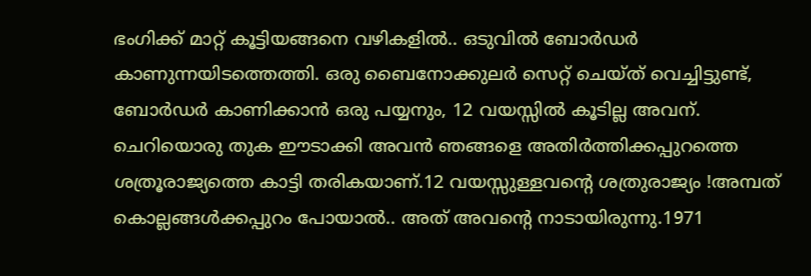ഭംഗിക്ക് മാറ്റ് കൂട്ടിയങ്ങനെ വഴികളിൽ.. ഒടുവിൽ ബോർഡർ കാണുന്നയിടത്തെത്തി. ഒരു ബൈനോക്കുലർ സെറ്റ് ചെയ്ത് വെച്ചിട്ടുണ്ട്, ബോർഡർ കാണിക്കാൻ ഒരു പയ്യനും, 12 വയസ്സിൽ കൂടില്ല അവന്. ചെറിയൊരു തുക ഈടാക്കി അവൻ ഞങ്ങളെ അതിർത്തിക്കപ്പുറത്തെ ശത്രൂരാജ്യത്തെ കാട്ടി തരികയാണ്.12 വയസ്സുള്ളവന്റെ ശത്രുരാജ്യം !അമ്പത് കൊല്ലങ്ങൾക്കപ്പുറം പോയാൽ.. അത് അവന്റെ നാടായിരുന്നു.1971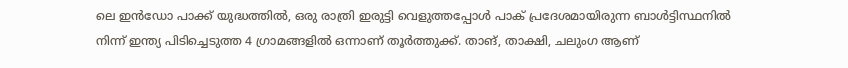ലെ ഇൻഡോ പാക്ക് യുദ്ധത്തിൽ, ഒരു രാത്രി ഇരുട്ടി വെളുത്തപ്പോൾ പാക് പ്രദേശമായിരുന്ന ബാൾട്ടിസ്ഥനിൽ നിന്ന് ഇന്ത്യ പിടിച്ചെടുത്ത 4 ഗ്രാമങ്ങളിൽ ഒന്നാണ് തൂർത്തുക്ക്. താങ്, താക്ഷി, ചലുംഗ ആണ്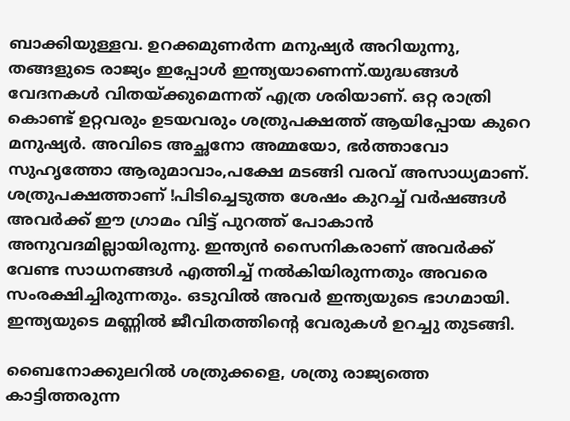ബാക്കിയുള്ളവ. ഉറക്കമുണർന്ന മനുഷ്യർ അറിയുന്നു, തങ്ങളുടെ രാജ്യം ഇപ്പോൾ ഇന്ത്യയാണെന്ന്.യുദ്ധങ്ങൾ വേദനകൾ വിതയ്ക്കുമെന്നത് എത്ര ശരിയാണ്. ഒറ്റ രാത്രി കൊണ്ട് ഉറ്റവരും ഉടയവരും ശത്രുപക്ഷത്ത് ആയിപ്പോയ കുറെ മനുഷ്യർ. അവിടെ അച്ഛനോ അമ്മയോ, ഭർത്താവോ സുഹൃത്തോ ആരുമാവാം,പക്ഷേ മടങ്ങി വരവ് അസാധ്യമാണ്. ശത്രുപക്ഷത്താണ് !പിടിച്ചെടുത്ത ശേഷം കുറച്ച് വർഷങ്ങൾ അവർക്ക് ഈ ഗ്രാമം വിട്ട് പുറത്ത് പോകാൻ അനുവദമില്ലായിരുന്നു. ഇന്ത്യൻ സൈനികരാണ് അവർക്ക് വേണ്ട സാധനങ്ങൾ എത്തിച്ച് നൽകിയിരുന്നതും അവരെ സംരക്ഷിച്ചിരുന്നതും. ഒടുവിൽ അവർ ഇന്ത്യയുടെ ഭാഗമായി. ഇന്ത്യയുടെ മണ്ണിൽ ജീവിതത്തിന്റെ വേരുകൾ ഉറച്ചു തുടങ്ങി.

ബൈനോക്കുലറിൽ ശത്രുക്കളെ, ശത്രു രാജ്യത്തെ കാട്ടിത്തരുന്ന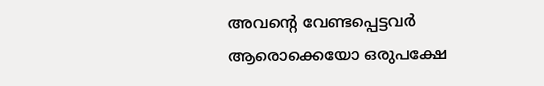അവന്റെ വേണ്ടപ്പെട്ടവർ ആരൊക്കെയോ ഒരുപക്ഷേ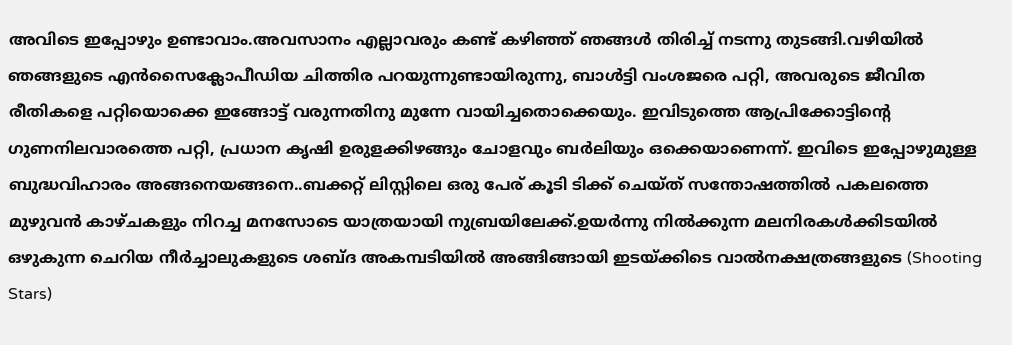അവിടെ ഇപ്പോഴും ഉണ്ടാവാം.അവസാനം എല്ലാവരും കണ്ട് കഴിഞ്ഞ് ഞങ്ങൾ തിരിച്ച് നടന്നു തുടങ്ങി.വഴിയിൽ ഞങ്ങളുടെ എൻസൈക്ലോപീഡിയ ചിത്തിര പറയുന്നുണ്ടായിരുന്നു, ബാൾട്ടി വംശജരെ പറ്റി, അവരുടെ ജീവിത രീതികളെ പറ്റിയൊക്കെ ഇങ്ങോട്ട് വരുന്നതിനു മുന്നേ വായിച്ചതൊക്കെയും. ഇവിടുത്തെ ആപ്രിക്കോട്ടിന്റെ ഗുണനിലവാരത്തെ പറ്റി, പ്രധാന കൃഷി ഉരുളക്കിഴങ്ങും ചോളവും ബർലിയും ഒക്കെയാണെന്ന്. ഇവിടെ ഇപ്പോഴുമുള്ള ബുദ്ധവിഹാരം അങ്ങനെയങ്ങനെ..ബക്കറ്റ് ലിസ്റ്റിലെ ഒരു പേര് കൂടി ടിക്ക് ചെയ്ത് സന്തോഷത്തിൽ പകലത്തെ മുഴുവൻ കാഴ്ചകളും നിറച്ച മനസോടെ യാത്രയായി നുബ്രയിലേക്ക്.ഉയർന്നു നിൽക്കുന്ന മലനിരകൾക്കിടയിൽ ഒഴുകുന്ന ചെറിയ നീർച്ചാലുകളുടെ ശബ്ദ അകമ്പടിയിൽ അങ്ങിങ്ങായി ഇടയ്ക്കിടെ വാൽനക്ഷത്രങ്ങളുടെ (Shooting Stars)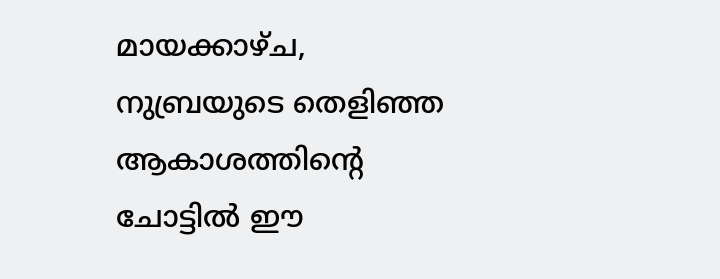മായക്കാഴ്ച, നുബ്രയുടെ തെളിഞ്ഞ ആകാശത്തിന്റെ ചോട്ടിൽ ഈ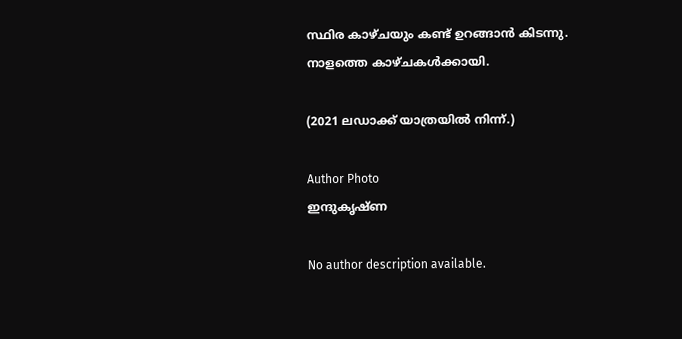സ്ഥിര കാഴ്ചയും കണ്ട് ഉറങ്ങാൻ കിടന്നു. നാളത്തെ കാഴ്ചകൾക്കായി.

(2021 ലഡാക്ക് യാത്രയിൽ നിന്ന്.)

Author Photo
ഇന്ദുകൃഷ്ണ

No author description available.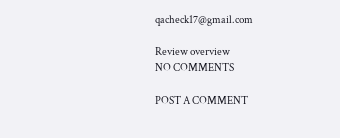qacheck17@gmail.com

Review overview
NO COMMENTS

POST A COMMENT